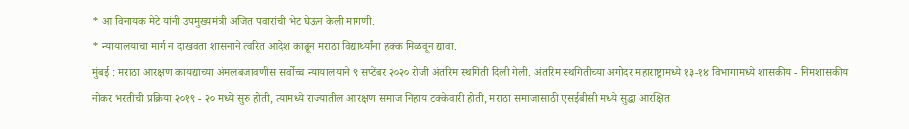* आ विनायक मेटे यांनी उपमुख्यमंत्री अजित पवारांची भेट घेऊन केली मागणी.
* न्यायालयाचा मार्ग न दाखवता शासनाने त्वरित आदेश काढून मराठा विद्यार्थ्यांना हक्क मिळवून द्यावा.
मुंबई : मराठा आरक्षण कायद्याच्या अंमलबजावणीस सर्वोच्च न्यायालयाने ९ सप्टेंबर २०२० रोजी अंतरिम स्थगिती दिली गेली. अंतरिम स्थगितीच्या अगोदर महाराष्ट्रामध्ये १३-१४ विभागामध्ये शासकीय - निमशासकीय नोकर भरतीची प्रक्रिया २०१९ - २० मध्ये सुरु होती, त्यामध्ये राज्यातील आरक्षण समाज निहाय टक्केवारी होती, मराठा समाजासाठी एसईबीसी मध्ये सुद्धा आरक्षित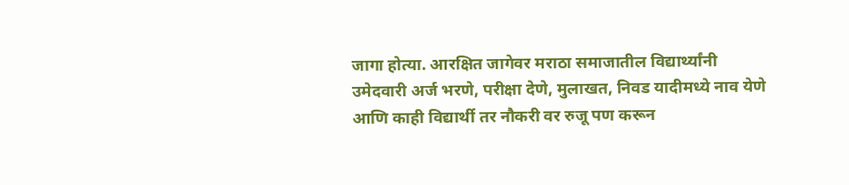जागा होत्या. आरक्षित जागेवर मराठा समाजातील विद्यार्थ्यांनी उमेदवारी अर्ज भरणे, परीक्षा देणे, मुलाखत, निवड यादीमध्ये नाव येणे आणि काही विद्यार्थी तर नौकरी वर रुजू पण करून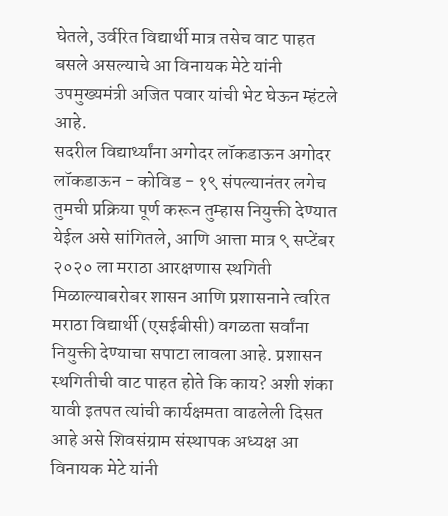घेतले, उर्वरित विद्यार्थी मात्र तसेच वाट पाहत बसले असल्याचे आ विनायक मेटे यांनी उपमुख्यमंत्री अजित पवार यांची भेट घेऊन म्हंटले आहे.
सदरील विद्यार्थ्यांना अगोदर लॉकडाऊन अगोदर लॉकडाऊन - कोविड - १९ संपल्यानंतर लगेच तुमची प्रक्रिया पूर्ण करून तुम्हास नियुक्ती देण्यात येईल असे सांगितले, आणि आत्ता मात्र ९ सप्टेंबर २०२० ला मराठा आरक्षणास स्थगिती मिळाल्याबरोबर शासन आणि प्रशासनाने त्वरित मराठा विद्यार्थी (एसईबीसी) वगळता सर्वांना नियुक्ती देण्याचा सपाटा लावला आहे. प्रशासन स्थगितीची वाट पाहत होते कि काय? अशी शंका यावी इतपत त्यांची कार्यक्षमता वाढलेली दिसत आहे असे शिवसंग्राम संस्थापक अध्यक्ष आ विनायक मेटे यांनी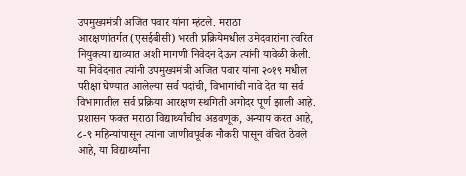उपमुख्यमंत्री अजित पवार यांना म्हंटले. मराठा आरक्षणांतर्गत(एसईबीसी) भरती प्रक्रियेमधील उमेदवारांना त्वरित नियुक्त्या द्याव्यात अशी मागणी निवेदन देऊन त्यांनी यावेळी केली.
या निवेदनात त्यांनी उपमुख्यमंत्री अजित पवार यांना २०१९ मधील परीक्षा घेण्यात आलेल्या सर्व पदांची, विभागांची नावे देत या सर्व विभागातील सर्व प्रक्रिया आरक्षण स्थगिती अगोदर पूर्ण झाली आहे. प्रशासन फक्त मराठा विद्यार्थ्यांचीच अडवणूक, अन्याय करत आहे, ८-९ महिन्यांपासून त्यांना जाणीवपूर्वक नौकरी पासून वंचित ठेवले आहे, या विद्यार्थ्यांना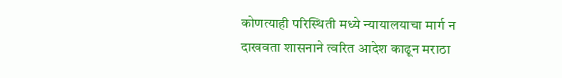कोणत्याही परिस्थिती मध्ये न्यायालयाचा मार्ग न दाखवता शासनाने त्वरित आदेश काढून मराठा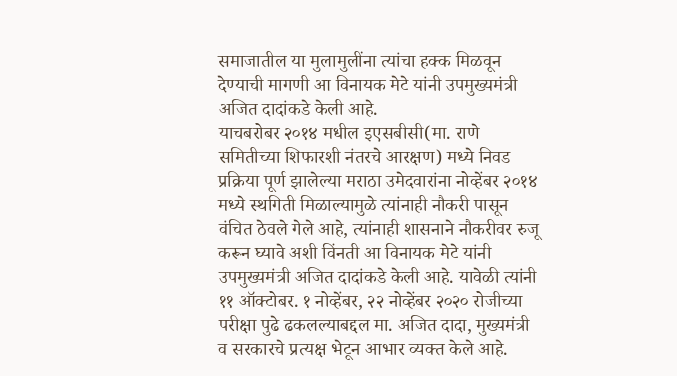समाजातील या मुलामुलींना त्यांचा हक्क मिळवून देण्याची मागणी आ विनायक मेटे यांनी उपमुख्यमंत्री अजित दादांकडे केली आहे.
याचबरोबर २०१४ मधील इएसबीसी(मा. राणे समितीच्या शिफारशी नंतरचे आरक्षण) मध्ये निवड प्रक्रिया पूर्ण झालेल्या मराठा उमेदवारांना नोव्हेंबर २०१४ मध्ये स्थगिती मिळाल्यामुळे त्यांनाही नौकरी पासून वंचित ठेवले गेले आहे, त्यांनाही शासनाने नौकरीवर रुजू करून घ्यावे अशी विंनती आ विनायक मेटे यांनी उपमुख्यमंत्री अजित दादांकडे केली आहे. यावेळी त्यांनी ११ ऑक्टोबर. १ नोव्हेंबर, २२ नोव्हेंबर २०२० रोजीच्या परीक्षा पुढे ढकलल्याबद्दल मा. अजित दादा, मुख्यमंत्री व सरकारचे प्रत्यक्ष भेटून आभार व्यक्त केले आहे.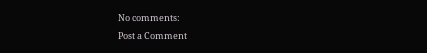No comments:
Post a Comment